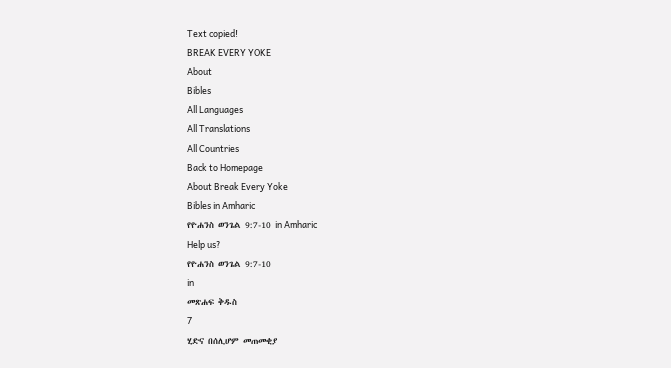Text copied!
BREAK EVERY YOKE
About
Bibles
All Languages
All Translations
All Countries
Back to Homepage
About Break Every Yoke
Bibles in Amharic
የዮሐንስ ወንጌል 9:7-10 in Amharic
Help us?
የዮሐንስ ወንጌል 9:7-10
in
መጽሐፍ ቅዱስ
7
ሂድና በሰሊሆም መጠመቂያ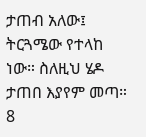ታጠብ አለው፤ ትርጓሜው የተላከ ነው። ስለዚህ ሄዶ ታጠበ እያየም መጣ።
8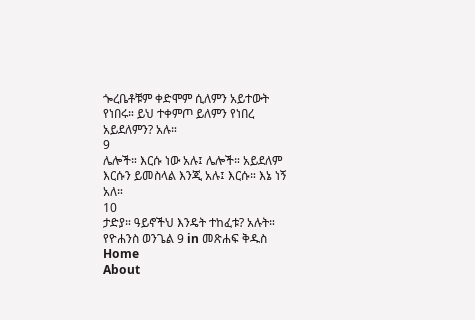ጐረቤቶቹም ቀድሞም ሲለምን አይተውት የነበሩ። ይህ ተቀምጦ ይለምን የነበረ አይደለምን? አሉ።
9
ሌሎች። እርሱ ነው አሉ፤ ሌሎች። አይደለም እርሱን ይመስላል እንጂ አሉ፤ እርሱ። እኔ ነኝ አለ።
10
ታድያ። ዓይኖችህ እንዴት ተከፈቱ? አሉት።
የዮሐንስ ወንጌል 9 in መጽሐፍ ቅዱስ
Home
About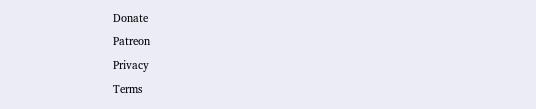Donate
Patreon
Privacy
Terms